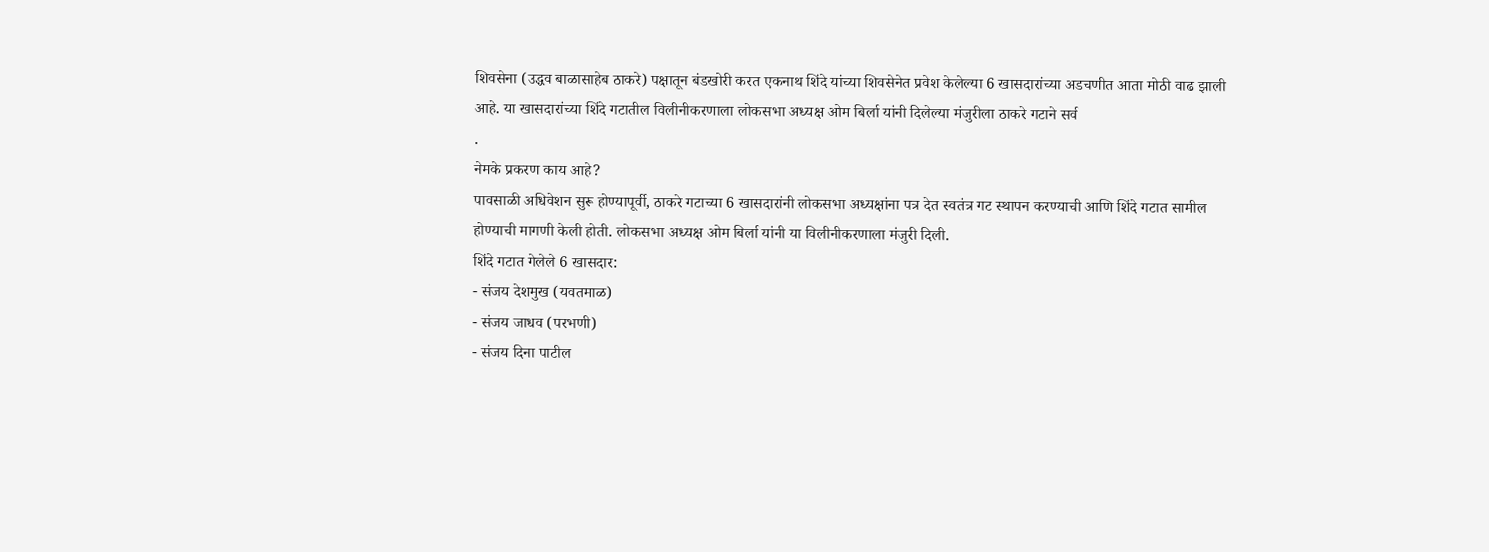शिवसेना (उद्धव बाळासाहेब ठाकरे) पक्षातून बंडखोरी करत एकनाथ शिंदे यांच्या शिवसेनेत प्रवेश केलेल्या 6 खासदारांच्या अडचणीत आता मोठी वाढ झाली आहे. या खासदारांच्या शिंदे गटातील विलीनीकरणाला लोकसभा अध्यक्ष ओम बिर्ला यांनी दिलेल्या मंजुरीला ठाकरे गटाने सर्व
.
नेमके प्रकरण काय आहे?
पावसाळी अधिवेशन सुरू होण्यापूर्वी, ठाकरे गटाच्या 6 खासदारांनी लोकसभा अध्यक्षांना पत्र देत स्वतंत्र गट स्थापन करण्याची आणि शिंदे गटात सामील होण्याची मागणी केली होती. लोकसभा अध्यक्ष ओम बिर्ला यांनी या विलीनीकरणाला मंजुरी दिली.
शिंदे गटात गेलेले 6 खासदार:
- संजय देशमुख (यवतमाळ)
- संजय जाधव (परभणी)
- संजय दिना पाटील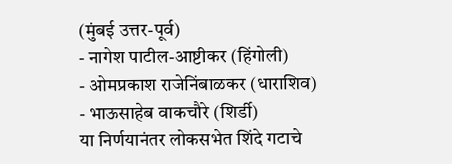(मुंबई उत्तर-पूर्व)
- नागेश पाटील-आष्टीकर (हिंगोली)
- ओमप्रकाश राजेनिंबाळकर (धाराशिव)
- भाऊसाहेब वाकचौरे (शिर्डी)
या निर्णयानंतर लोकसभेत शिंदे गटाचे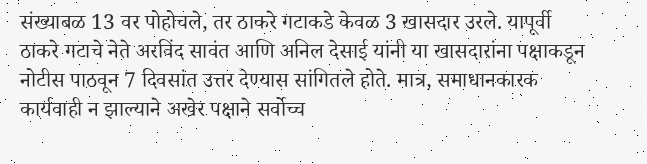संख्याबळ 13 वर पोहोचले, तर ठाकरे गटाकडे केवळ 3 खासदार उरले. यापूर्वी ठाकरे गटाचे नेते अरविंद सावंत आणि अनिल देसाई यांनी या खासदारांना पक्षाकडून नोटीस पाठवून 7 दिवसांत उत्तर देण्यास सांगितले होते. मात्र, समाधानकारक कार्यवाही न झाल्याने अखेर पक्षाने सर्वोच्च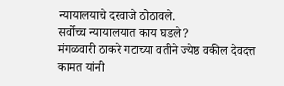न्यायालयाचे दरवाजे ठोठावले.
सर्वोच्च न्यायालयात काय घडले?
मंगळवारी ठाकरे गटाच्या वतीने ज्येष्ठ वकील देवदत्त कामत यांनी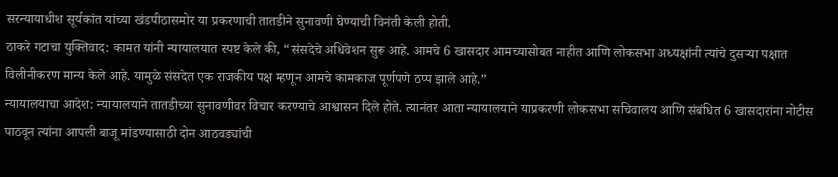सरन्यायाधीश सूर्यकांत यांच्या खंडपीठासमोर या प्रकरणाची तातडीने सुनावणी घेण्याची विनंती केली होती.
ठाकरे गटाचा युक्तिवाद: कामत यांनी न्यायालयात स्पष्ट केले की, “संसदेचे अधिवेशन सुरू आहे. आमचे 6 खासदार आमच्यासोबत नाहीत आणि लोकसभा अध्यक्षांनी त्यांचे दुसऱ्या पक्षात विलीनीकरण मान्य केले आहे. यामुळे संसदेत एक राजकीय पक्ष म्हणून आमचे कामकाज पूर्णपणे ठप्प झाले आहे.”
न्यायालयाचा आदेश: न्यायालयाने तातडीच्या सुनावणीवर विचार करण्याचे आश्वासन दिले होते. त्यानंतर आता न्यायालयाने याप्रकरणी लोकसभा सचिवालय आणि संबंधित 6 खासदारांना नोटीस पाठवून त्यांना आपली बाजू मांडण्यासाठी दोन आठवड्यांची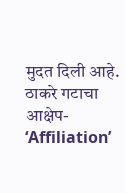मुदत दिली आहे.
ठाकरे गटाचा आक्षेप- ‘Affiliation’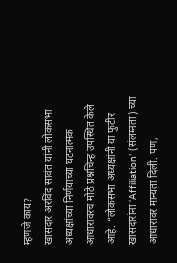म्हणजे काय?
खासदार अरविंद सावंत यांनी लोकसभा अध्यक्षांच्या निर्णयाच्या घटनात्मक आधारावरच मोठे प्रश्नचिन्ह उपस्थित केले आहे. “लोकसभा अध्यक्षांनी या फुटीर खासदारांना ‘Affiliation’ (संलग्नता) च्या आधारावर मान्यता दिली. पण,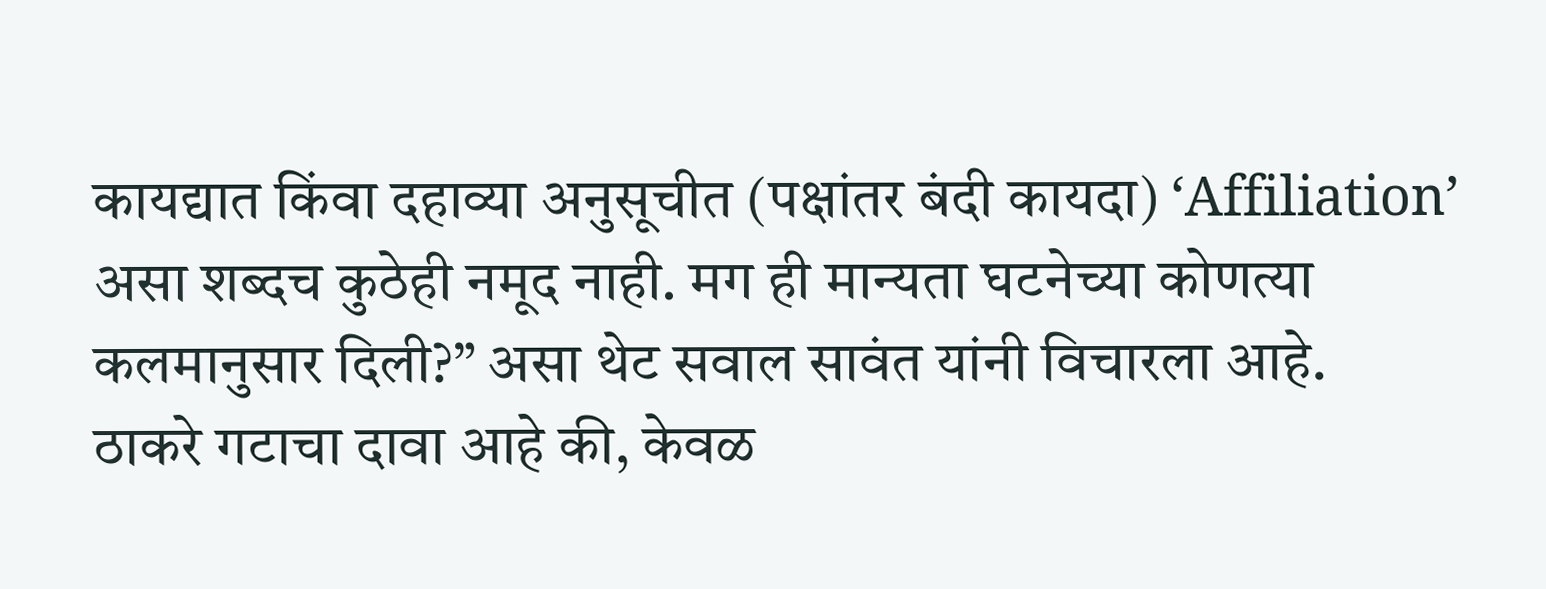कायद्यात किंवा दहाव्या अनुसूचीत (पक्षांतर बंदी कायदा) ‘Affiliation’ असा शब्दच कुठेही नमूद नाही. मग ही मान्यता घटनेच्या कोणत्या कलमानुसार दिली?” असा थेट सवाल सावंत यांनी विचारला आहे.
ठाकरे गटाचा दावा आहे की, केवळ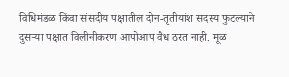विधिमंडळ किंवा संसदीय पक्षातील दोन-तृतीयांश सदस्य फुटल्याने दुसऱ्या पक्षात विलीनीकरण आपोआप वैध ठरत नाही. मूळ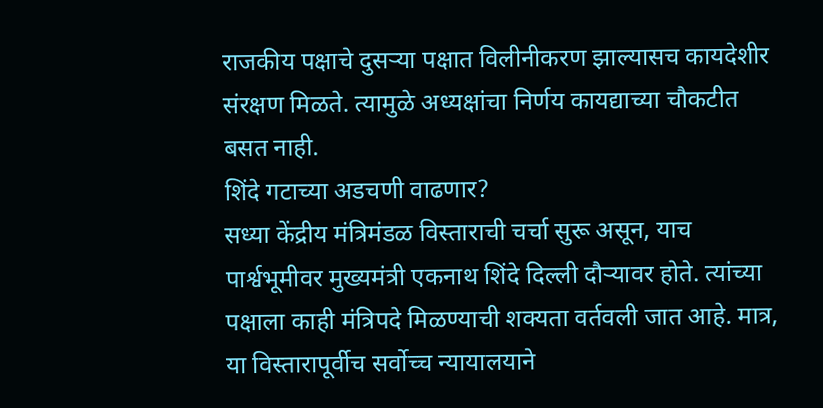राजकीय पक्षाचे दुसऱ्या पक्षात विलीनीकरण झाल्यासच कायदेशीर संरक्षण मिळते. त्यामुळे अध्यक्षांचा निर्णय कायद्याच्या चौकटीत बसत नाही.
शिंदे गटाच्या अडचणी वाढणार?
सध्या केंद्रीय मंत्रिमंडळ विस्ताराची चर्चा सुरू असून, याच पार्श्वभूमीवर मुख्यमंत्री एकनाथ शिंदे दिल्ली दौऱ्यावर होते. त्यांच्या पक्षाला काही मंत्रिपदे मिळण्याची शक्यता वर्तवली जात आहे. मात्र, या विस्तारापूर्वीच सर्वोच्च न्यायालयाने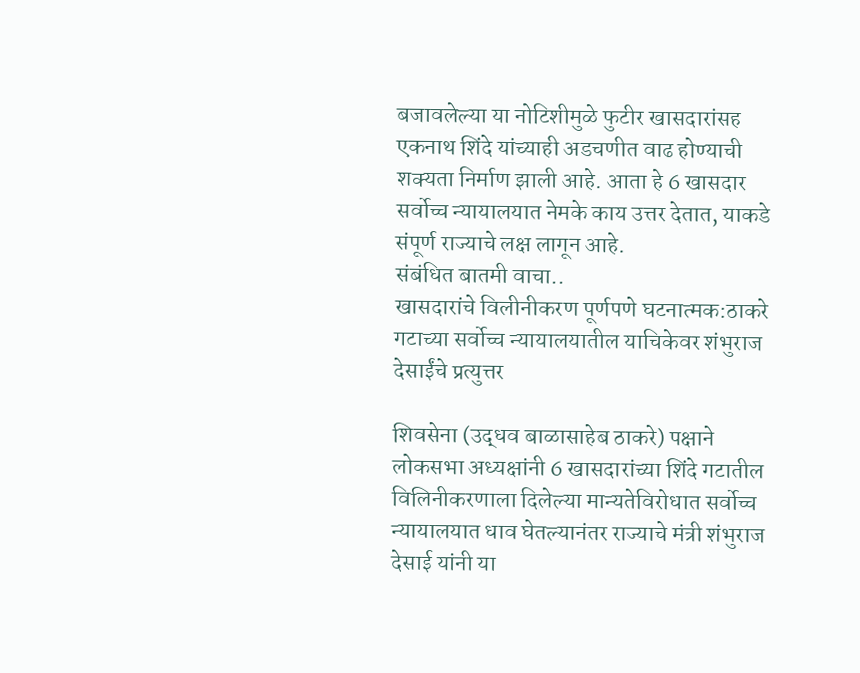बजावलेल्या या नोटिशीमुळे फुटीर खासदारांसह एकनाथ शिंदे यांच्याही अडचणीत वाढ होण्याची शक्यता निर्माण झाली आहे. आता हे 6 खासदार सर्वोच्च न्यायालयात नेमके काय उत्तर देतात, याकडे संपूर्ण राज्याचे लक्ष लागून आहे.
संबंधित बातमी वाचा..
खासदारांचे विलीनीकरण पूर्णपणे घटनात्मक:ठाकरे गटाच्या सर्वोच्च न्यायालयातील याचिकेवर शंभुराज देसाईंचे प्रत्युत्तर

शिवसेना (उद्धव बाळासाहेब ठाकरे) पक्षाने लोकसभा अध्यक्षांनी 6 खासदारांच्या शिंदे गटातील विलिनीकरणाला दिलेल्या मान्यतेविरोधात सर्वोच्च न्यायालयात धाव घेतल्यानंतर राज्याचे मंत्री शंभुराज देसाई यांनी या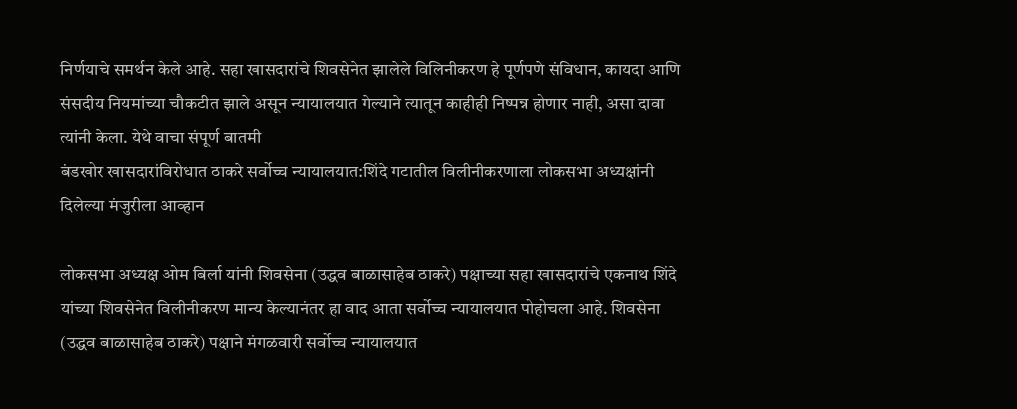निर्णयाचे समर्थन केले आहे. सहा खासदारांचे शिवसेनेत झालेले विलिनीकरण हे पूर्णपणे संविधान, कायदा आणि संसदीय नियमांच्या चौकटीत झाले असून न्यायालयात गेल्याने त्यातून काहीही निष्पन्न होणार नाही, असा दावा त्यांनी केला. येथे वाचा संपूर्ण बातमी
बंडखोर खासदारांविरोधात ठाकरे सर्वोच्च न्यायालयात:शिंदे गटातील विलीनीकरणाला लोकसभा अध्यक्षांनी दिलेल्या मंजुरीला आव्हान

लोकसभा अध्यक्ष ओम बिर्ला यांनी शिवसेना (उद्धव बाळासाहेब ठाकरे) पक्षाच्या सहा खासदारांचे एकनाथ शिंदे यांच्या शिवसेनेत विलीनीकरण मान्य केल्यानंतर हा वाद आता सर्वोच्च न्यायालयात पोहोचला आहे. शिवसेना (उद्धव बाळासाहेब ठाकरे) पक्षाने मंगळवारी सर्वोच्च न्यायालयात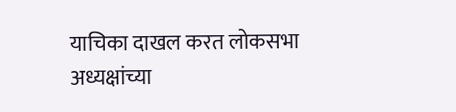याचिका दाखल करत लोकसभा अध्यक्षांच्या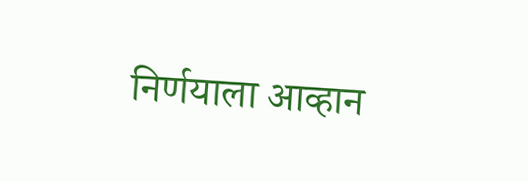निर्णयाला आव्हान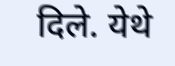दिले. येथे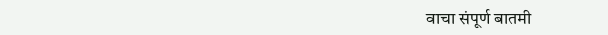वाचा संपूर्ण बातमी